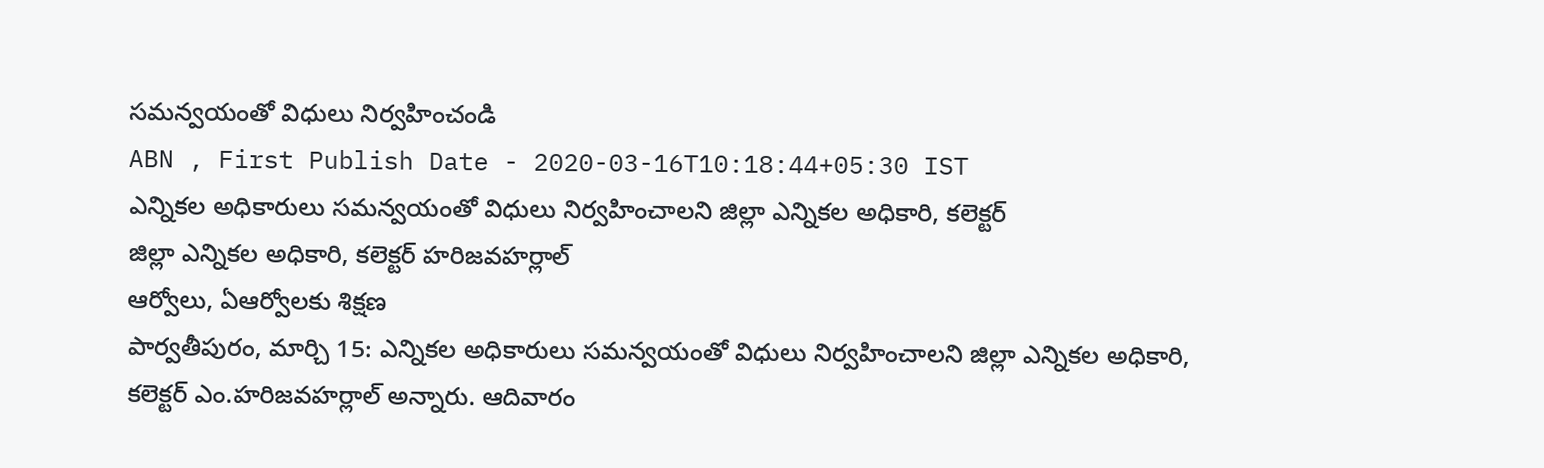సమన్వయంతో విధులు నిర్వహించండి
ABN , First Publish Date - 2020-03-16T10:18:44+05:30 IST
ఎన్నికల అధికారులు సమన్వయంతో విధులు నిర్వహించాలని జిల్లా ఎన్నికల అధికారి, కలెక్టర్
జిల్లా ఎన్నికల అధికారి, కలెక్టర్ హరిజవహర్లాల్
ఆర్వోలు, ఏఆర్వోలకు శిక్షణ
పార్వతీపురం, మార్చి 15: ఎన్నికల అధికారులు సమన్వయంతో విధులు నిర్వహించాలని జిల్లా ఎన్నికల అధికారి, కలెక్టర్ ఎం.హరిజవహర్లాల్ అన్నారు. ఆదివారం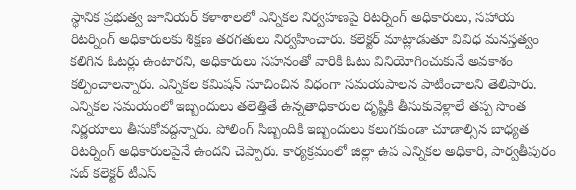స్థానిక ప్రభుత్వ జూనియర్ కళాశాలలో ఎన్నికల నిర్వహణపై రిటర్నింగ్ అధికారులు, సహాయ రిటర్నింగ్ అధికారులకు శిక్షణ తరగతులు నిర్వహించారు. కలెక్టర్ మాట్లాడుతూ వివిధ మనస్తత్వం కలిగిన ఓటర్లు ఉంటారని, అధికారులు సహనంతో వారికి ఓటు వినియోగించుకునే అవకాశం కల్పించాలన్నారు. ఎన్నికల కమిషన్ సూచించిన విధంగా సమయపాలన పాటించాలని తెలిపారు.
ఎన్నికల సమయంలో ఇబ్బందులు తలెత్తితే ఉన్నతాధికారుల దృష్టికి తీసుకువెళ్లాలే తప్ప సొంత నిర్ణయాలు తీసుకోవద్దన్నారు. పోలింగ్ సిబ్బందికి ఇబ్బందులు కలుగకుండా చూడాల్సిన బాధ్యత రిటర్నింగ్ అధికారులపైనే ఉందని చెప్పారు. కార్యక్రమంలో జిల్లా ఉప ఎన్నికల అధికారి, పార్వతీపురం సబ్ కలెక్టర్ టీఎస్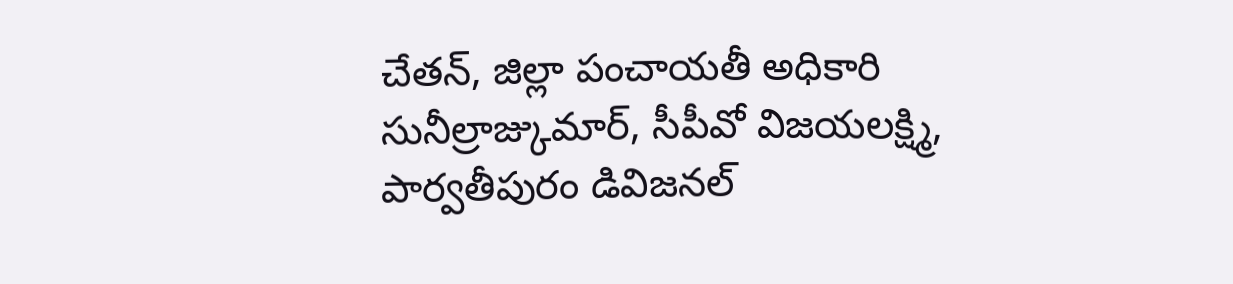చేతన్, జిల్లా పంచాయతీ అధికారి సునీల్రాజ్కుమార్, సీపీవో విజయలక్ష్మి, పార్వతీపురం డివిజనల్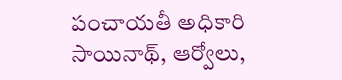పంచాయతీ అధికారి సాయినాథ్, ఆర్వోలు,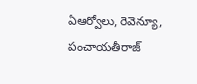ఏఆర్వోలు, రెవెన్యూ, పంచాయతీరాజ్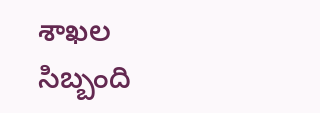శాఖల సిబ్బంది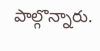పాల్గొన్నారు.